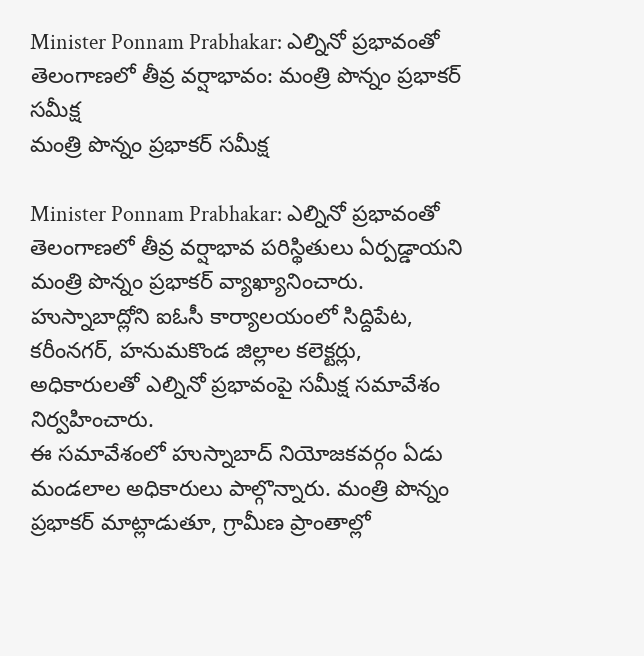Minister Ponnam Prabhakar: ఎల్నినో ప్రభావంతో తెలంగాణలో తీవ్ర వర్షాభావం: మంత్రి పొన్నం ప్రభాకర్ సమీక్ష
మంత్రి పొన్నం ప్రభాకర్ సమీక్ష

Minister Ponnam Prabhakar: ఎల్నినో ప్రభావంతో తెలంగాణలో తీవ్ర వర్షాభావ పరిస్థితులు ఏర్పడ్డాయని మంత్రి పొన్నం ప్రభాకర్ వ్యాఖ్యానించారు. హుస్నాబాద్లోని ఐఓసీ కార్యాలయంలో సిద్దిపేట, కరీంనగర్, హనుమకొండ జిల్లాల కలెక్టర్లు, అధికారులతో ఎల్నినో ప్రభావంపై సమీక్ష సమావేశం నిర్వహించారు.
ఈ సమావేశంలో హుస్నాబాద్ నియోజకవర్గం ఏడు మండలాల అధికారులు పాల్గొన్నారు. మంత్రి పొన్నం ప్రభాకర్ మాట్లాడుతూ, గ్రామీణ ప్రాంతాల్లో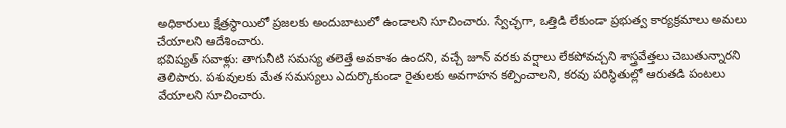అధికారులు క్షేత్రస్థాయిలో ప్రజలకు అందుబాటులో ఉండాలని సూచించారు. స్వేచ్ఛగా, ఒత్తిడి లేకుండా ప్రభుత్వ కార్యక్రమాలు అమలు చేయాలని ఆదేశించారు.
భవిష్యత్ సవాళ్లు: తాగునీటి సమస్య తలెత్తే అవకాశం ఉందని, వచ్చే జూన్ వరకు వర్షాలు లేకపోవచ్చని శాస్త్రవేత్తలు చెబుతున్నారని తెలిపారు. పశువులకు మేత సమస్యలు ఎదుర్కొకుండా రైతులకు అవగాహన కల్పించాలని, కరవు పరిస్థితుల్లో ఆరుతడి పంటలు వేయాలని సూచించారు.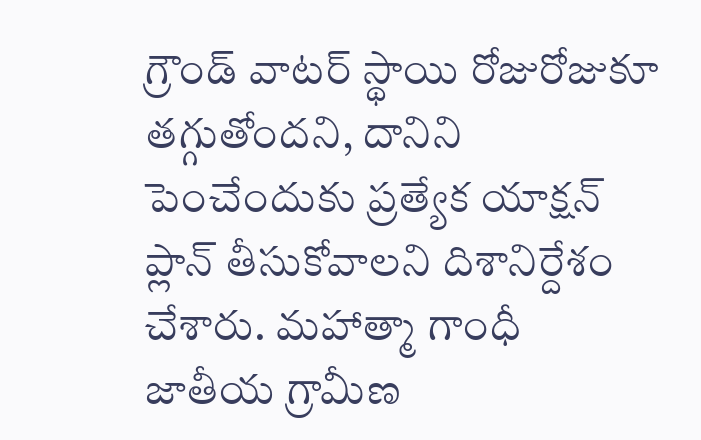గ్రౌండ్ వాటర్ స్థాయి రోజురోజుకూ తగ్గుతోందని, దానిని పెంచేందుకు ప్రత్యేక యాక్షన్ ప్లాన్ తీసుకోవాలని దిశానిర్దేశం చేశారు. మహాత్మా గాంధీ జాతీయ గ్రామీణ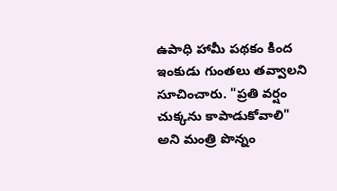ఉపాధి హామీ పథకం కింద ఇంకుడు గుంతలు తవ్వాలని సూచించారు. "ప్రతి వర్షం చుక్కను కాపాడుకోవాలి" అని మంత్రి పొన్నం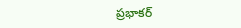ప్రభాకర్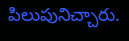పిలుపునిచ్చారు.